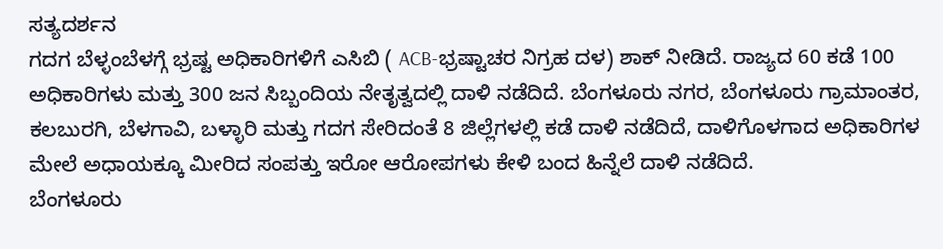ಸತ್ಯದರ್ಶನ
ಗದಗ ಬೆಳ್ಳಂಬೆಳಗ್ಗೆ ಭ್ರಷ್ಟ ಅಧಿಕಾರಿಗಳಿಗೆ ಎಸಿಬಿ ( ACB-ಭ್ರಷ್ಟಾಚರ ನಿಗ್ರಹ ದಳ) ಶಾಕ್ ನೀಡಿದೆ. ರಾಜ್ಯದ 60 ಕಡೆ 100 ಅಧಿಕಾರಿಗಳು ಮತ್ತು 300 ಜನ ಸಿಬ್ಬಂದಿಯ ನೇತೃತ್ವದಲ್ಲಿ ದಾಳಿ ನಡೆದಿದೆ. ಬೆಂಗಳೂರು ನಗರ, ಬೆಂಗಳೂರು ಗ್ರಾಮಾಂತರ, ಕಲಬುರಗಿ, ಬೆಳಗಾವಿ, ಬಳ್ಳಾರಿ ಮತ್ತು ಗದಗ ಸೇರಿದಂತೆ 8 ಜಿಲ್ಲೆಗಳಲ್ಲಿ ಕಡೆ ದಾಳಿ ನಡೆದಿದೆ, ದಾಳಿಗೊಳಗಾದ ಅಧಿಕಾರಿಗಳ ಮೇಲೆ ಅಧಾಯಕ್ಕೂ ಮೀರಿದ ಸಂಪತ್ತು ಇರೋ ಆರೋಪಗಳು ಕೇಳಿ ಬಂದ ಹಿನ್ನೆಲೆ ದಾಳಿ ನಡೆದಿದೆ.
ಬೆಂಗಳೂರು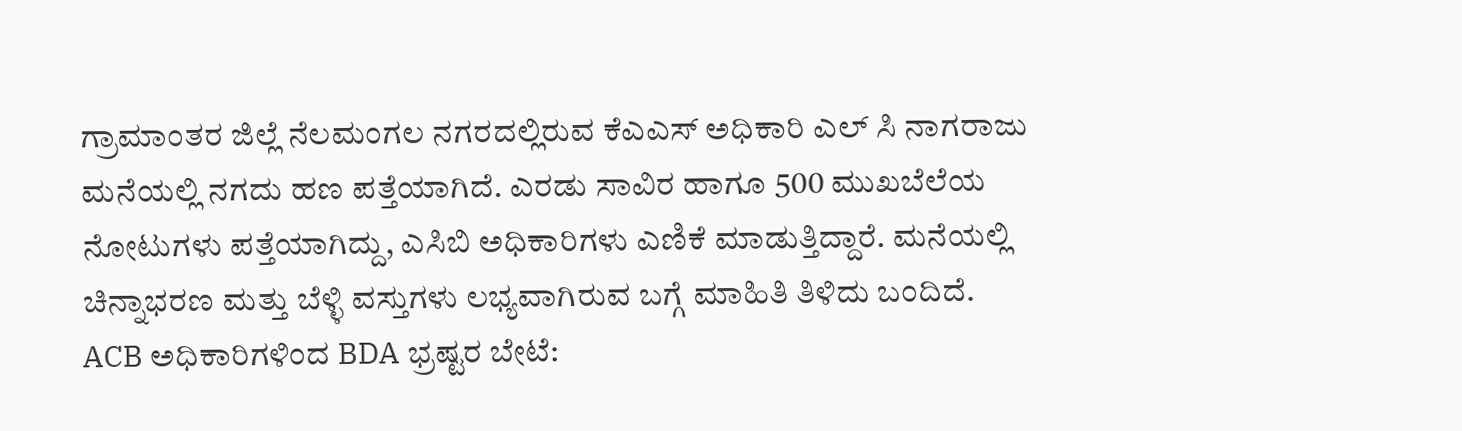ಗ್ರಾಮಾಂತರ ಜಿಲ್ಲೆ ನೆಲಮಂಗಲ ನಗರದಲ್ಲಿರುವ ಕೆಎಎಸ್ ಅಧಿಕಾರಿ ಎಲ್ ಸಿ ನಾಗರಾಜು ಮನೆಯಲ್ಲಿ ನಗದು ಹಣ ಪತ್ತೆಯಾಗಿದೆ. ಎರಡು ಸಾವಿರ ಹಾಗೂ 500 ಮುಖಬೆಲೆಯ ನೋಟುಗಳು ಪತ್ತೆಯಾಗಿದ್ದು, ಎಸಿಬಿ ಅಧಿಕಾರಿಗಳು ಎಣಿಕೆ ಮಾಡುತ್ತಿದ್ದಾರೆ. ಮನೆಯಲ್ಲಿ ಚಿನ್ನಾಭರಣ ಮತ್ತು ಬೆಳ್ಳಿ ವಸ್ತುಗಳು ಲಭ್ಯವಾಗಿರುವ ಬಗ್ಗೆ ಮಾಹಿತಿ ತಿಳಿದು ಬಂದಿದೆ.
ACB ಅಧಿಕಾರಿಗಳಿಂದ BDA ಭ್ರಷ್ಟರ ಬೇಟೆ: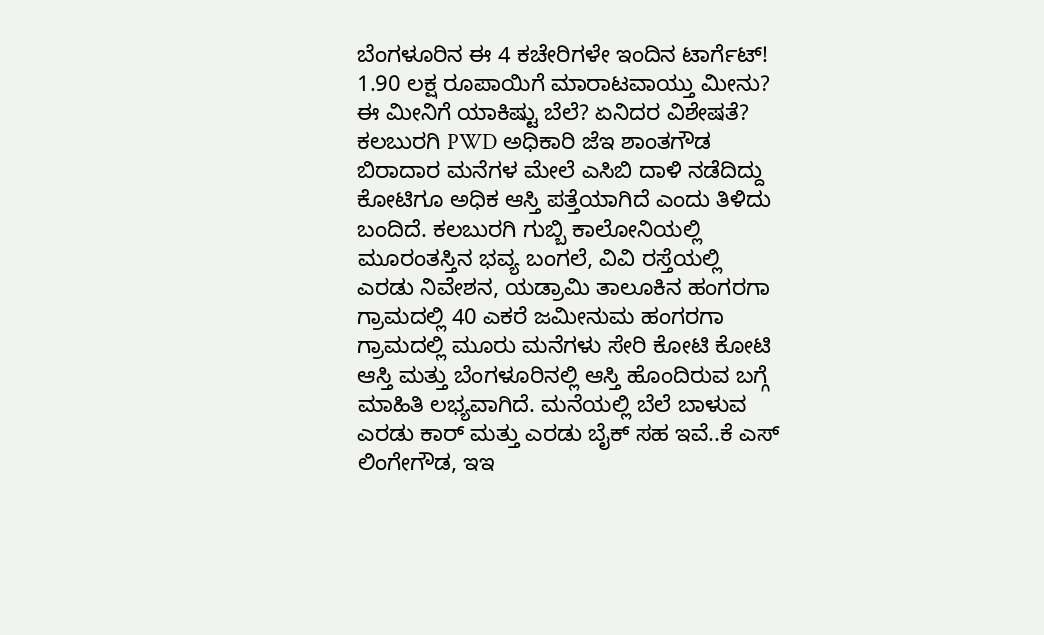ಬೆಂಗಳೂರಿನ ಈ 4 ಕಚೇರಿಗಳೇ ಇಂದಿನ ಟಾರ್ಗೆಟ್!
1.90 ಲಕ್ಷ ರೂಪಾಯಿಗೆ ಮಾರಾಟವಾಯ್ತು ಮೀನು? ಈ ಮೀನಿಗೆ ಯಾಕಿಷ್ಟು ಬೆಲೆ? ಏನಿದರ ವಿಶೇಷತೆ?
ಕಲಬುರಗಿ PWD ಅಧಿಕಾರಿ ಜೆಇ ಶಾಂತಗೌಡ ಬಿರಾದಾರ ಮನೆಗಳ ಮೇಲೆ ಎಸಿಬಿ ದಾಳಿ ನಡೆದಿದ್ದು ಕೋಟಿಗೂ ಅಧಿಕ ಆಸ್ತಿ ಪತ್ತೆಯಾಗಿದೆ ಎಂದು ತಿಳಿದು ಬಂದಿದೆ. ಕಲಬುರಗಿ ಗುಬ್ಬಿ ಕಾಲೋನಿಯಲ್ಲಿ ಮೂರಂತಸ್ತಿನ ಭವ್ಯ ಬಂಗಲೆ, ವಿವಿ ರಸ್ತೆಯಲ್ಲಿ ಎರಡು ನಿವೇಶನ, ಯಡ್ರಾಮಿ ತಾಲೂಕಿನ ಹಂಗರಗಾ ಗ್ರಾಮದಲ್ಲಿ 40 ಎಕರೆ ಜಮೀನುಮ ಹಂಗರಗಾ ಗ್ರಾಮದಲ್ಲಿ ಮೂರು ಮನೆಗಳು ಸೇರಿ ಕೋಟಿ ಕೋಟಿ ಆಸ್ತಿ ಮತ್ತು ಬೆಂಗಳೂರಿನಲ್ಲಿ ಆಸ್ತಿ ಹೊಂದಿರುವ ಬಗ್ಗೆ ಮಾಹಿತಿ ಲಭ್ಯವಾಗಿದೆ. ಮನೆಯಲ್ಲಿ ಬೆಲೆ ಬಾಳುವ ಎರಡು ಕಾರ್ ಮತ್ತು ಎರಡು ಬೈಕ್ ಸಹ ಇವೆ..ಕೆ ಎಸ್ ಲಿಂಗೇಗೌಡ, ಇಇ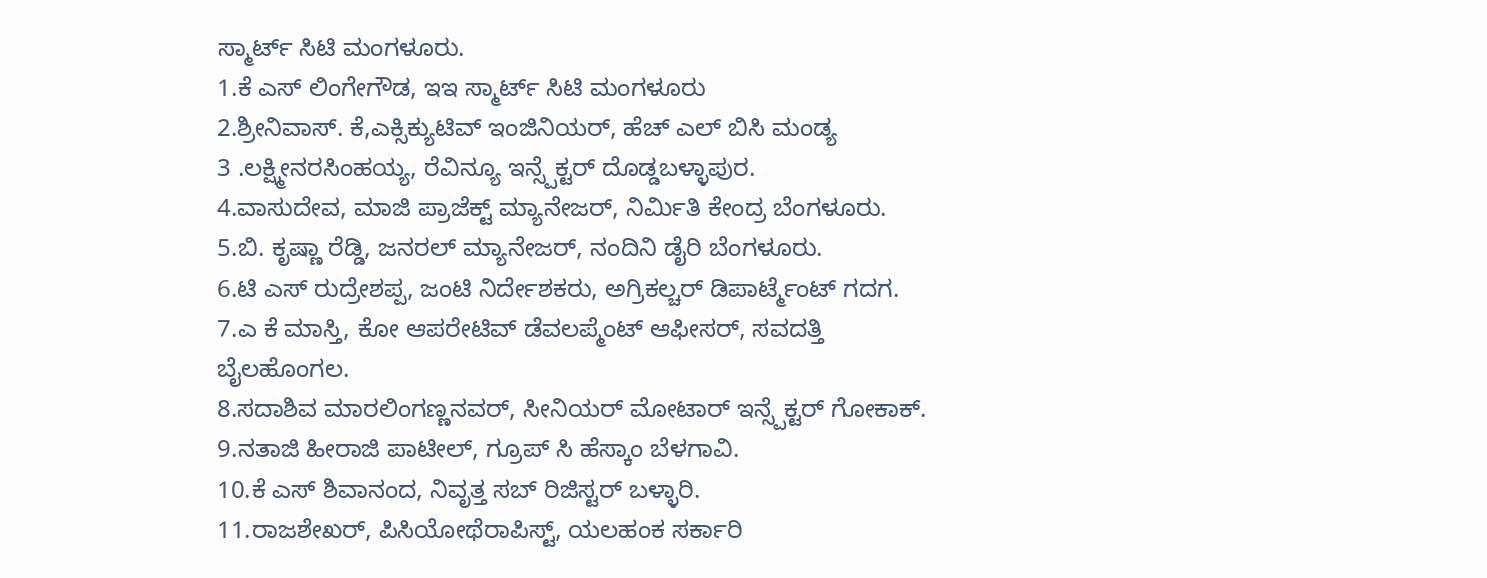ಸ್ಮಾರ್ಟ್ ಸಿಟಿ ಮಂಗಳೂರು.
1.ಕೆ ಎಸ್ ಲಿಂಗೇಗೌಡ, ಇಇ ಸ್ಮಾರ್ಟ್ ಸಿಟಿ ಮಂಗಳೂರು
2.ಶ್ರೀನಿವಾಸ್. ಕೆ,ಎಕ್ಸಿಕ್ಯುಟಿವ್ ಇಂಜಿನಿಯರ್, ಹೆಚ್ ಎಲ್ ಬಿಸಿ ಮಂಡ್ಯ
3 .ಲಕ್ಷ್ಮೀನರಸಿಂಹಯ್ಯ, ರೆವಿನ್ಯೂ ಇನ್ಸ್ಪೆಕ್ಟರ್ ದೊಡ್ಡಬಳ್ಳಾಪುರ.
4.ವಾಸುದೇವ, ಮಾಜಿ ಪ್ರಾಜೆಕ್ಟ್ ಮ್ಯಾನೇಜರ್, ನಿರ್ಮಿತಿ ಕೇಂದ್ರ ಬೆಂಗಳೂರು.
5.ಬಿ. ಕೃಷ್ಣಾ ರೆಡ್ಡಿ, ಜನರಲ್ ಮ್ಯಾನೇಜರ್, ನಂದಿನಿ ಡೈರಿ ಬೆಂಗಳೂರು.
6.ಟಿ ಎಸ್ ರುದ್ರೇಶಪ್ಪ, ಜಂಟಿ ನಿರ್ದೇಶಕರು, ಅಗ್ರಿಕಲ್ಚರ್ ಡಿಪಾರ್ಟ್ಮೆಂಟ್ ಗದಗ.
7.ಎ ಕೆ ಮಾಸ್ತಿ, ಕೋ ಆಪರೇಟಿವ್ ಡೆವಲಪ್ಮೆಂಟ್ ಆಫೀಸರ್, ಸವದತ್ತಿ ಬೈಲಹೊಂಗಲ.
8.ಸದಾಶಿವ ಮಾರಲಿಂಗಣ್ಣನವರ್, ಸೀನಿಯರ್ ಮೋಟಾರ್ ಇನ್ಸ್ಪೆಕ್ಟರ್ ಗೋಕಾಕ್.
9.ನತಾಜಿ ಹೀರಾಜಿ ಪಾಟೀಲ್, ಗ್ರೂಪ್ ಸಿ ಹೆಸ್ಕಾಂ ಬೆಳಗಾವಿ.
10.ಕೆ ಎಸ್ ಶಿವಾನಂದ, ನಿವೃತ್ತ ಸಬ್ ರಿಜಿಸ್ಟರ್ ಬಳ್ಳಾರಿ.
11.ರಾಜಶೇಖರ್, ಪಿಸಿಯೋಥೆರಾಪಿಸ್ಟ್, ಯಲಹಂಕ ಸರ್ಕಾರಿ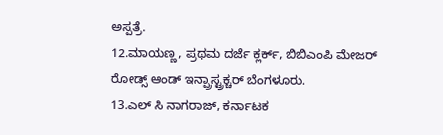ಅಸ್ಪತ್ರೆ.
12.ಮಾಯಣ್ಣ, ಪ್ರಥಮ ದರ್ಜೆ ಕ್ಲರ್ಕ್, ಬಿಬಿಎಂಪಿ ಮೇಜರ್ ರೋಡ್ಸ್ ಆಂಡ್ ಇನ್ಪ್ರಾಸ್ಟ್ರಕ್ಚರ್ ಬೆಂಗಳೂರು.
13.ಎಲ್ ಸಿ ನಾಗರಾಜ್, ಕರ್ನಾಟಕ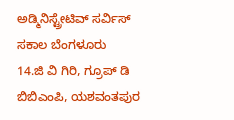ಅಡ್ಮಿನಿಸ್ಟ್ರೇಟಿವ್ ಸರ್ವಿಸ್ ಸಕಾಲ ಬೆಂಗಳೂರು
14.ಜಿ ವಿ ಗಿರಿ, ಗ್ರೂಪ್ ಡಿ ಬಿಬಿಎಂಪಿ, ಯಶವಂತಪುರ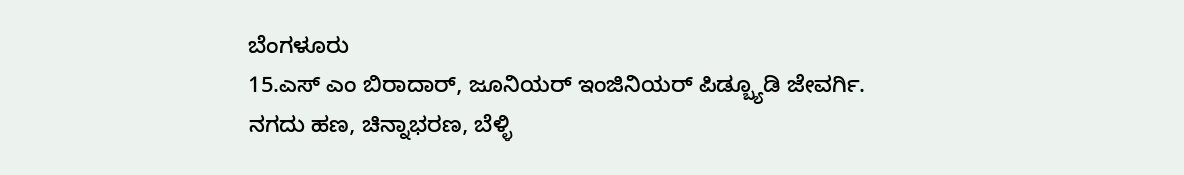ಬೆಂಗಳೂರು
15.ಎಸ್ ಎಂ ಬಿರಾದಾರ್, ಜೂನಿಯರ್ ಇಂಜಿನಿಯರ್ ಪಿಡ್ಬ್ಯೂಡಿ ಜೇವರ್ಗಿ.
ನಗದು ಹಣ, ಚಿನ್ನಾಭರಣ, ಬೆಳ್ಳಿ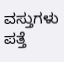ವಸ್ತುಗಳು ಪತ್ತೆ